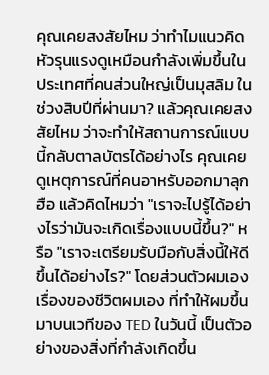คุณเคยสงสัยไหม ว่าทำไมแนวคิดหัวรุนแรงดูเหมือนกำลังเพิ่มขึ้นในประเทศที่คนส่วนใหญ่เป็นมุสลิม ในช่วงสิบปีที่ผ่านมา? แล้วคุณเคยสงสัยไหม ว่าจะทำให้สถานการณ์แบบนี้กลับตาลบัตรได้อย่างไร คุณเคยดูเหตุการณ์ที่คนอาหรับออกมาลุกฮือ แล้วคิดไหมว่า "เราจะไปรู้ได้อย่างไรว่ามันจะเกิดเรื่องแบบนี้ขึ้น?" หรือ "เราจะเตรียมรับมือกับสิ่งนี้ให้ดีขึ้นได้อย่างไร?" โดยส่วนตัวผมเอง เรื่องของชีวิตผมเอง ที่ทำให้ผมขึ้นมาบนเวทีของ TED ในวันนี้ เป็นตัวอย่างของสิ่งที่กำลังเกิดขึ้น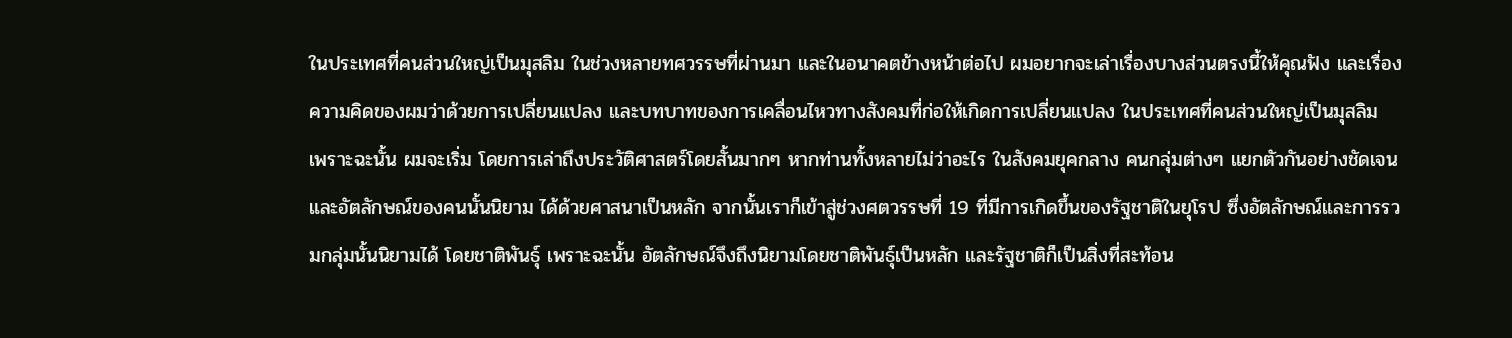ในประเทศที่คนส่วนใหญ่เป็นมุสลิม ในช่วงหลายทศวรรษที่ผ่านมา และในอนาคตข้างหน้าต่อไป ผมอยากจะเล่าเรื่องบางส่วนตรงนี้ให้คุณฟัง และเรื่องความคิดของผมว่าด้วยการเปลี่ยนแปลง และบทบาทของการเคลื่อนไหวทางสังคมที่ก่อให้เกิดการเปลี่ยนแปลง ในประเทศที่คนส่วนใหญ่เป็นมุสลิม
เพราะฉะนั้น ผมจะเริ่ม โดยการเล่าถึงประวัติศาสตร์โดยสั้นมากๆ หากท่านทั้งหลายไม่ว่าอะไร ในสังคมยุคกลาง คนกลุ่มต่างๆ แยกตัวกันอย่างชัดเจน และอัตลักษณ์ของคนนั้นนิยาม ได้ด้วยศาสนาเป็นหลัก จากนั้นเราก็เข้าสู่ช่วงศตวรรษที่ 19 ที่มีการเกิดขึ้นของรัฐชาติในยุโรป ซึ่งอัตลักษณ์และการรวมกลุ่มนั้นนิยามได้ โดยชาติพันธุ์ เพราะฉะนั้น อัตลักษณ์จึงถึงนิยามโดยชาติพันธุ์เป็นหลัก และรัฐชาติก็เป็นสิ่งที่สะท้อน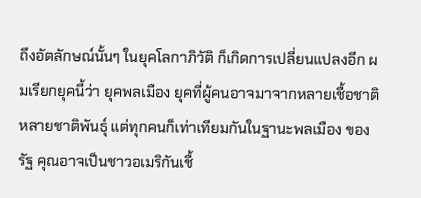ถึงอัตลักษณ์นั้นๆ ในยุคโลกาภิวัติ ก็เกิดการเปลี่ยนแปลงอีก ผมเรียกยุคนี้ว่า ยุคพลเมือง ยุคที่ผู้คนอาจมาจากหลายเชื้อชาติ หลายชาติพันธุ์ แต่ทุกคนก็เท่าเทียมกันในฐานะพลเมือง ของรัฐ คุณอาจเป็นชาวอเมริกันเชื้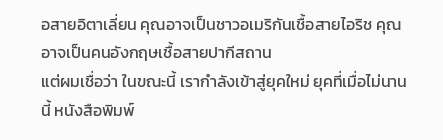อสายอิตาเลี่ยน คุณอาจเป็นชาวอเมริกันเชื้อสายไอริช คุณอาจเป็นคนอังกฤษเชื้อสายปากีสถาน
แต่ผมเชื่อว่า ในขณะนี้ เรากำลังเข้าสู่ยุคใหม่ ยุคที่เมื่อไม่นานนี้ หนังสือพิมพ์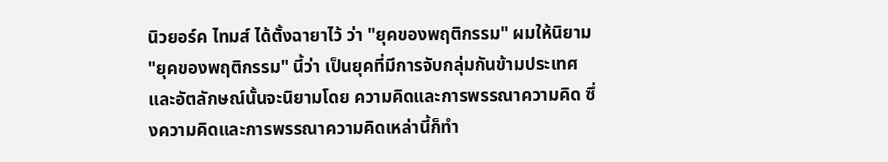นิวยอร์ค ไทมส์ ได้ตั้งฉายาไว้ ว่า "ยุคของพฤติกรรม" ผมให้นิยาม "ยุคของพฤติกรรม" นี้ว่า เป็นยุคที่มีการจับกลุ่มกันข้ามประเทศ และอัตลักษณ์นั้นจะนิยามโดย ความคิดและการพรรณาความคิด ซึ่งความคิดและการพรรณาความคิดเหล่านี้ก็ทำ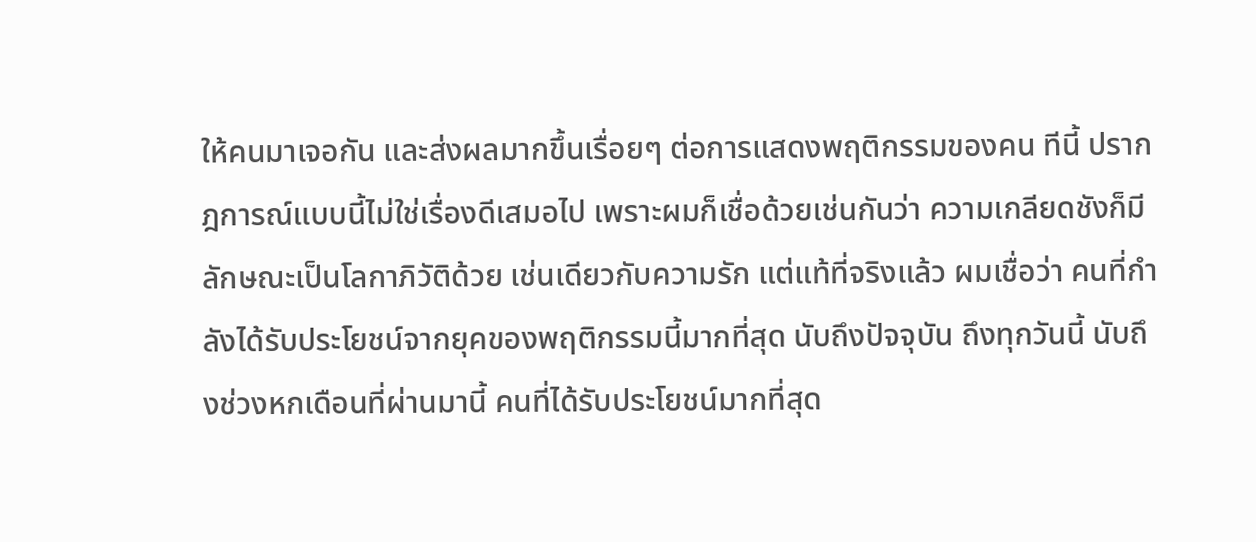ให้คนมาเจอกัน และส่งผลมากขึ้นเรื่อยๆ ต่อการแสดงพฤติกรรมของคน ทีนี้ ปรากฎการณ์แบบนี้ไม่ใช่เรื่องดีเสมอไป เพราะผมก็เชื่อด้วยเช่นกันว่า ความเกลียดชังก็มีลักษณะเป็นโลกาภิวัติด้วย เช่นเดียวกับความรัก แต่แท้ที่จริงแล้ว ผมเชื่อว่า คนที่กำลังได้รับประโยชน์จากยุคของพฤติกรรมนี้มากที่สุด นับถึงปัจจุบัน ถึงทุกวันนี้ นับถึงช่วงหกเดือนที่ผ่านมานี้ คนที่ได้รับประโยชน์มากที่สุด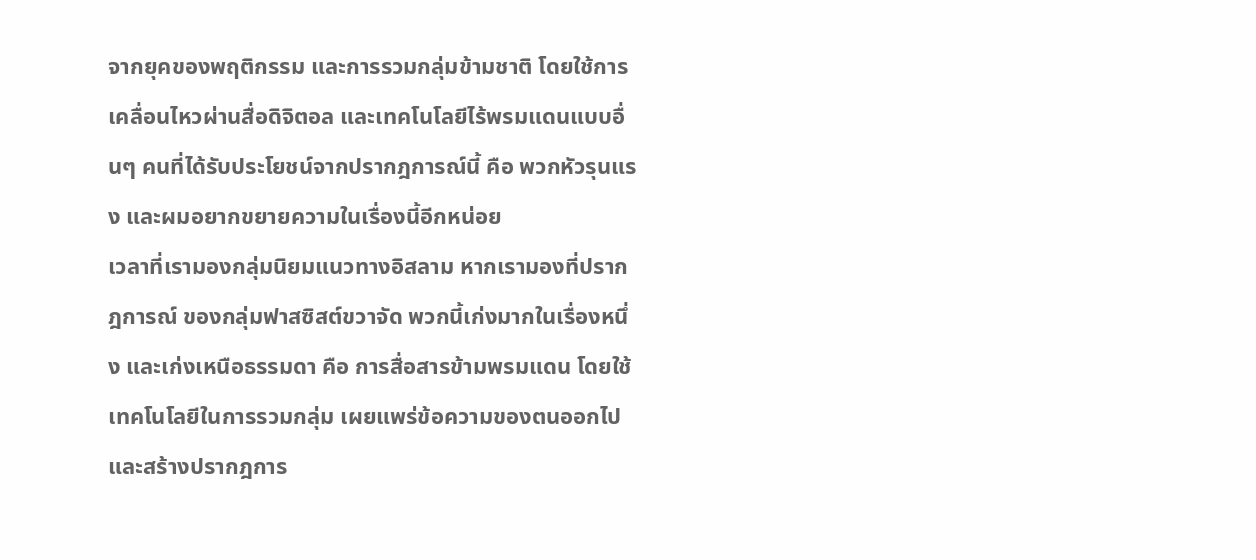จากยุคของพฤติกรรม และการรวมกลุ่มข้ามชาติ โดยใช้การเคลื่อนไหวผ่านสื่อดิจิตอล และเทคโนโลยีไร้พรมแดนแบบอื่นๆ คนที่ได้รับประโยชน์จากปรากฎการณ์นี้ คือ พวกหัวรุนแรง และผมอยากขยายความในเรื่องนี้อีกหน่อย
เวลาที่เรามองกลุ่มนิยมแนวทางอิสลาม หากเรามองที่ปรากฎการณ์ ของกลุ่มฟาสซิสต์ขวาจัด พวกนี้เก่งมากในเรื่องหนึ่ง และเก่งเหนือธรรมดา คือ การสื่อสารข้ามพรมแดน โดยใช้เทคโนโลยีในการรวมกลุ่ม เผยแพร่ข้อความของตนออกไป และสร้างปรากฎการ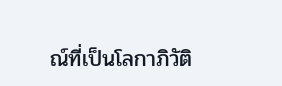ณ์ที่เป็นโลกาภิวัติ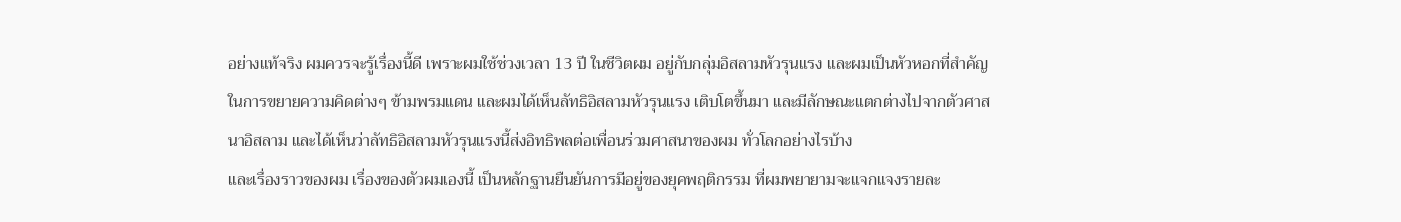อย่างแท้จริง ผมควรจะรู้เรื่องนี้ดี เพราะผมใช้ช่วงเวลา 13 ปี ในชีวิตผม อยู่กับกลุ่มอิสลามหัวรุนแรง และผมเป็นหัวหอกที่สำคัญ ในการขยายความคิดต่างๆ ข้ามพรมแดน และผมได้เห็นลัทธิอิสลามหัวรุนแรง เติบโตขึ้นมา และมีลักษณะแตกต่างไปจากตัวศาสนาอิสลาม และได้เห็นว่าลัทธิอิสลามหัวรุนแรงนี้ส่งอิทธิพลต่อเพื่อนร่วมศาสนาของผม ทั่วโลกอย่างไรบ้าง
และเรื่องราวของผม เรื่องของตัวผมเองนี้ เป็นหลักฐานยืนยันการมีอยู่ของยุคพฤติกรรม ที่ผมพยายามจะแจกแจงรายละ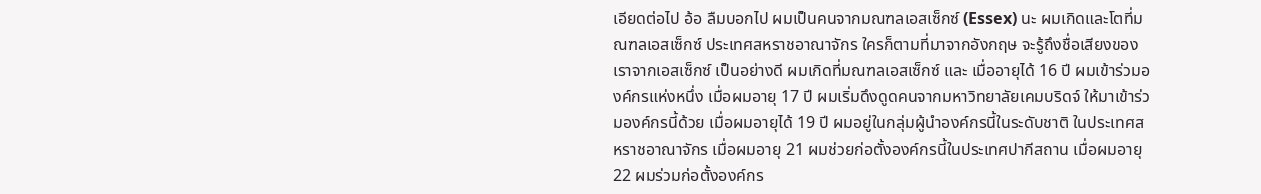เอียดต่อไป อ้อ ลืมบอกไป ผมเป็นคนจากมณฑลเอสเซ็กซ์ (Essex) นะ ผมเกิดและโตที่มณฑลเอสเซ็กซ์ ประเทศสหราชอาณาจักร ใครก็ตามที่มาจากอังกฤษ จะรู้ถึงชื่อเสียงของเราจากเอสเซ็กซ์ เป็นอย่างดี ผมเกิดที่มณฑลเอสเซ็กซ์ และ เมื่ออายุได้ 16 ปี ผมเข้าร่วมองค์กรแห่งหนึ่ง เมื่อผมอายุ 17 ปี ผมเริ่มดึงดูดคนจากมหาวิทยาลัยเคมบริดจ์ ให้มาเข้าร่วมองค์กรนี้ด้วย เมื่อผมอายุได้ 19 ปี ผมอยู่ในกลุ่มผู้นำองค์กรนี้ในระดับชาติ ในประเทศสหราชอาณาจักร เมื่อผมอายุ 21 ผมช่วยก่อตั้งองค์กรนี้ในประเทศปากีสถาน เมื่อผมอายุ 22 ผมร่วมก่อตั้งองค์กร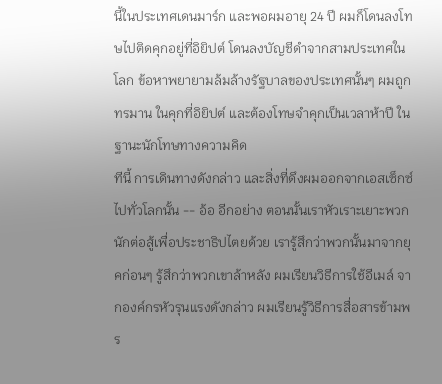นี้ในประเทศเดนมาร์ก และพอผมอายุ 24 ปี ผมก็โดนลงโทษไปติดคุกอยู่ที่อิยิปต์ โดนลงบัญชีดำจากสามประเทศในโลก ข้อหาพยายามล้มล้างรัฐบาลของประเทศนั้นๆ ผมถูกทรมาน ในคุกที่อิยิปต์ และต้องโทษจำคุกเป็นเวลาห้าปี ในฐานะนักโทษทางความคิด
ทีนี้ การเดินทางดังกล่าว และสิ่งที่ดึงผมออกจากเอสเซ็กซ์ไปทั่วโลกนั้น -- อ้อ อีกอย่าง ตอนนั้นเราหัวเราะเยาะพวกนักต่อสู้เพื่อประชาธิปไตยด้วย เรารู้สึกว่าพวกนั้นมาจากยุคก่อนๆ รู้สึกว่าพวกเขาล้าหลัง ผมเรียนวิธีการใช้อีเมล์ จากองค์กรหัวรุนแรงดังกล่าว ผมเรียนรู้วิธีการสื่อสารข้ามพร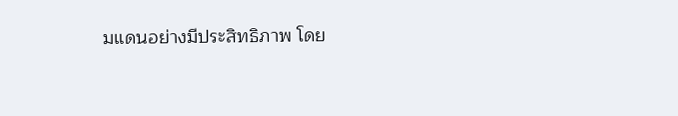มแดนอย่างมีประสิทธิภาพ โดย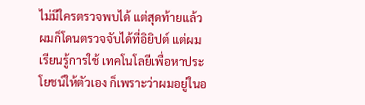ไม่มีใครตรวจพบได้ แต่สุดท้ายแล้วผมก็โดนตรวจจับได้ที่อิยิปต์ แต่ผมเรียนรู้การใช้ เทคโนโลยีเพื่อหาประโยชน์ให้ตัวเอง ก็เพราะว่าผมอยู่ในอ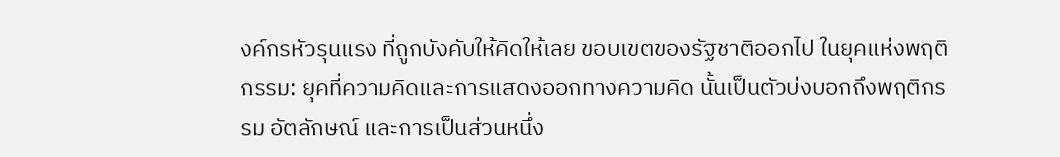งค์กรหัวรุนแรง ที่ถูกบังคับให้คิดให้เลย ขอบเขตของรัฐชาติออกไป ในยุคแห่งพฤติกรรม: ยุคที่ความคิดและการแสดงออกทางความคิด นั้นเป็นตัวบ่งบอกถึงพฤติกรรม อัตลักษณ์ และการเป็นส่วนหนึ่ง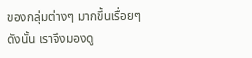ของกลุ่มต่างๆ มากขึ้นเรื่อยๆ
ดังนั้น เราจึงมองดู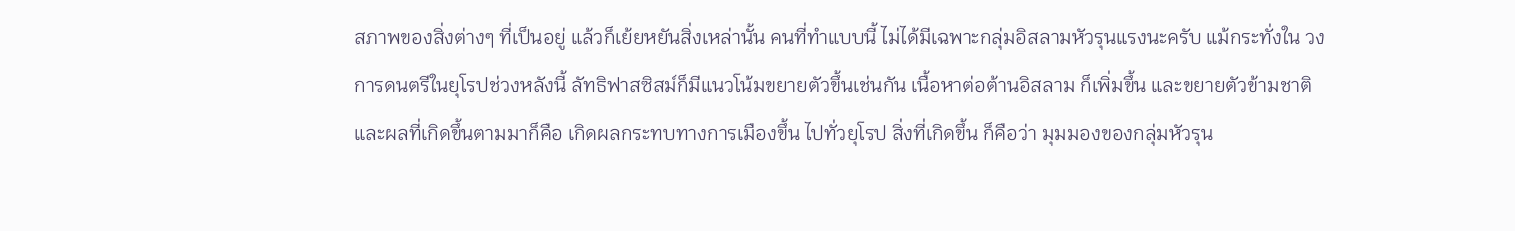สภาพของสิ่งต่างๆ ที่เป็นอยู่ แล้วก็เย้ยหยันสิ่งเหล่านั้น คนที่ทำแบบนี้ ไม่ได้มีเฉพาะกลุ่มอิสลามหัวรุนแรงนะครับ แม้กระทั่งใน วงการดนตรีในยุโรปช่วงหลังนี้ ลัทธิฟาสซิสม์ก็มีแนวโน้มขยายตัวขึ้นเช่นกัน เนื้อหาต่อต้านอิสลาม ก็เพิ่มขึ้น และขยายตัวข้ามชาติ และผลที่เกิดขึ้นตามมาก็คือ เกิดผลกระทบทางการเมืองขึ้น ไปทั่วยุโรป สิ่งที่เกิดขึ้น ก็คือว่า มุมมองของกลุ่มหัวรุน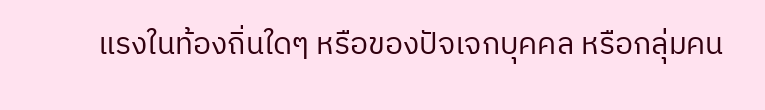แรงในท้องถิ่นใดๆ หรือของปัจเจกบุคคล หรือกลุ่มคน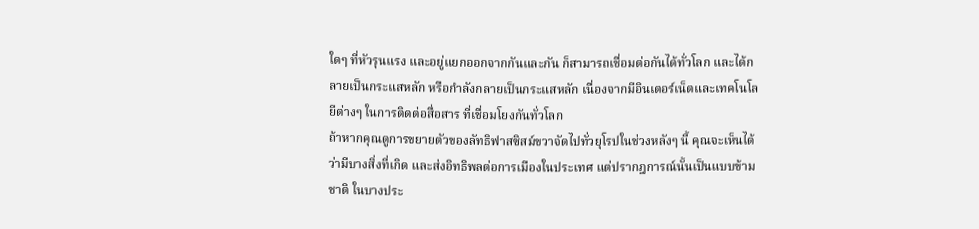ใดๆ ที่หัวรุนแรง และอยู่แยกออกจากกันและกัน ก็สามารถเชื่อมต่อกันได้ทั่วโลก และได้กลายเป็นกระแสหลัก หรือกำลังกลายเป็นกระแสหลัก เนื่องจากมีอินเตอร์เน็ตและเทคโนโลยีต่างๆ ในการติดต่อสื่อสาร ที่เชื่อมโยงกันทั่วโลก
ถ้าหากคุณดูการขยายตัวของลัทธิฟาสซิสม์ขวาจัดไปทั่วยุโรปในช่วงหลังๆ นี้ คุณจะเห็นได้ว่ามีบางสิ่งที่เกิด และส่งอิทธิพลต่อการเมืองในประเทศ แต่ปรากฎการณ์นั้นเป็นแบบข้ามชาติ ในบางประ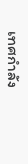เทศกำลัง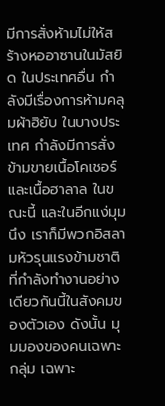มีการสั่งห้ามไม่ให้สร้างหออาซานในมัสยิด ในประเทศอื่น กำลังมีเรื่องการห้ามคลุมผ้าฮิยับ ในบางประเทศ กำลังมีการสั่งข้ามขายเนื้อโคเชอร์และเนื้อฮาลาล ในขณะนี้ และในอีกแง่มุมนึง เราก็มีพวกอิสลามหัวรุนแรงข้ามชาติ ที่กำลังทำงานอย่างเดียวกันนี้ในสังคมของตัวเอง ดังนั้น มุมมองของคนเฉพาะกลุ่ม เฉพาะ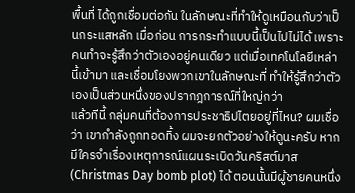พื้นที่ ได้ถูกเชื่อมต่อกัน ในลักษณะที่ทำให้ดูเหมือนกับว่าเป็นกระแสหลัก เมื่อก่อน การกระทำแบบนี้เป็นไปไม่ได้ เพราะคนทำจะรู้สึกว่าตัวเองอยู่คนเดียว แต่เมื่อเทคโนโลยีเหล่านี้เข้ามา และเชื่อมโยงพวกเขาในลักษณะที่ ทำให้รู้สึกว่าตัวเองเป็นส่วนหนึ่งของปรากฎการณ์ที่ใหญ่กว่า
แล้วทีนี้ กลุ่มคนที่ต้องการประชาธิปไตยอยู่ที่ไหน? ผมเชื่อว่า เขากำลังถูกทอดทิ้ง ผมจะยกตัวอย่างให้ดูนะครับ หากมีใครจำเรื่องเหตุการณ์แผนระเบิดวันคริสต์มาส (Christmas Day bomb plot) ได้ ตอนนั้นมีผู้ชายคนหนึ่ง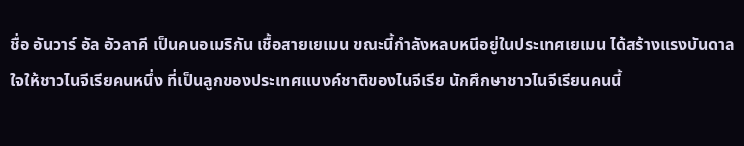ชื่อ อันวาร์ อัล อัวลาคี เป็นคนอเมริกัน เชื้อสายเยเมน ขณะนี้กำลังหลบหนีอยู่ในประเทศเยเมน ได้สร้างแรงบันดาลใจให้ชาวไนจีเรียคนหนึ่ง ที่เป็นลูกของประเทศแบงค์ชาติของไนจีเรีย นักศึกษาชาวไนจีเรียนคนนี้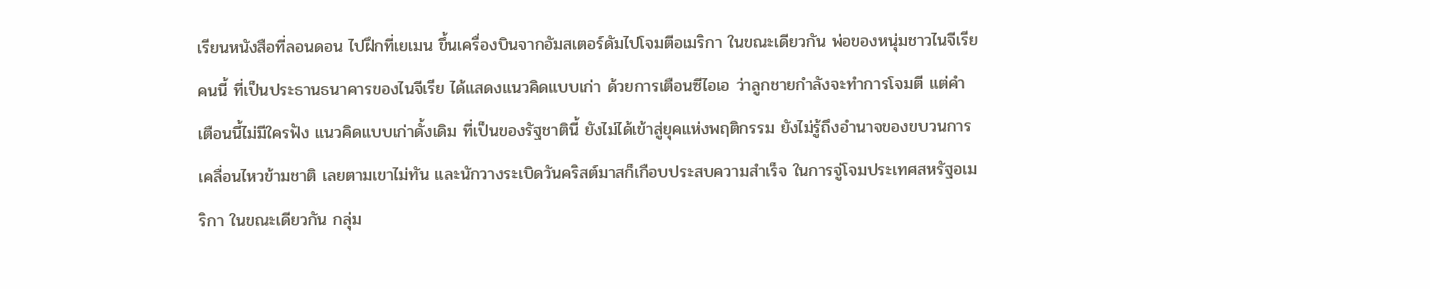เรียนหนังสือที่ลอนดอน ไปฝึกที่เยเมน ขึ้นเครื่องบินจากอัมสเตอร์ดัมไปโจมตีอเมริกา ในขณะเดียวกัน พ่อของหนุ่มชาวไนจีเรียคนนี้ ที่เป็นประธานธนาคารของไนจีเรีย ได้แสดงแนวคิดแบบเก่า ด้วยการเตือนซีไอเอ ว่าลูกชายกำลังจะทำการโจมตี แต่คำเตือนนี้ไม่มีใครฟัง แนวคิดแบบเก่าดั้งเดิม ที่เป็นของรัฐชาตินี้ ยังไม่ได้เข้าสู่ยุคแห่งพฤติกรรม ยังไม่รู้ถึงอำนาจของขบวนการเคลื่อนไหวข้ามชาติ เลยตามเขาไม่ทัน และนักวางระเบิดวันคริสต์มาสก็เกือบประสบความสำเร็จ ในการจู่โจมประเทศสหรัฐอเมริกา ในขณะเดียวกัน กลุ่ม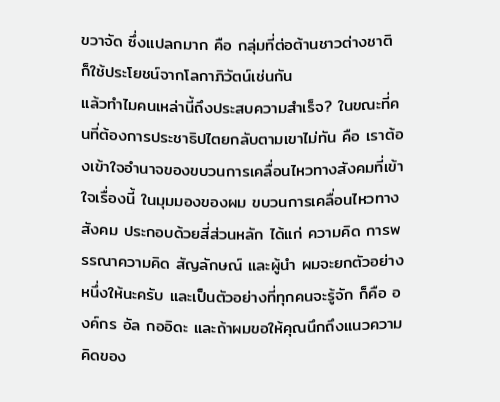ขวาจัด ซึ่งแปลกมาก คือ กลุ่มที่ต่อต้านชาวต่างชาติ ก็ใช้ประโยชน์จากโลกาภิวัตน์เช่นกัน
แล้วทำไมคนเหล่านี้ถึงประสบความสำเร็จ? ในขณะที่คนที่ต้องการประชาธิปไตยกลับตามเขาไม่ทัน คือ เราต้องเข้าใจอำนาจของขบวนการเคลื่อนไหวทางสังคมที่เข้าใจเรื่องนี้ ในมุมมองของผม ขบวนการเคลื่อนไหวทางสังคม ประกอบด้วยสี่ส่วนหลัก ได้แก่ ความคิด การพรรณาความคิด สัญลักษณ์ และผู้นำ ผมจะยกตัวอย่างหนึ่งให้นะครับ และเป็นตัวอย่างที่ทุกคนจะรู้จัก ก็คือ องค์กร อัล กออิดะ และถ้าผมขอให้คุณนึกถึงแนวความคิดของ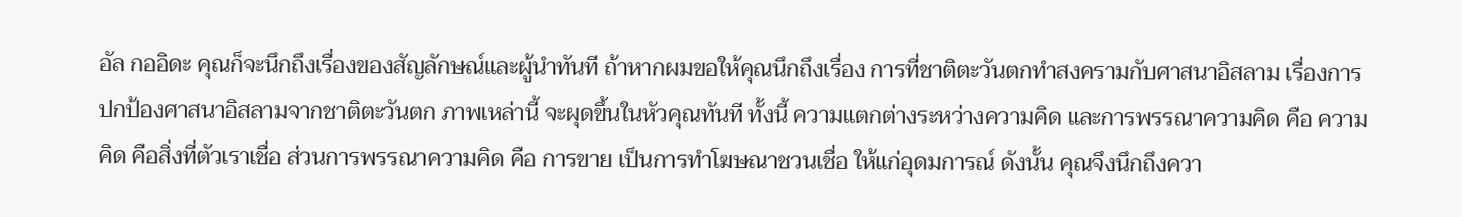อัล กออิดะ คุณก็จะนึกถึงเรื่องของสัญลักษณ์และผู้นำทันที ถ้าหากผมขอให้คุณนึกถึงเรื่อง การที่ชาติตะวันตกทำสงครามกับศาสนาอิสลาม เรื่องการปกป้องศาสนาอิสลามจากชาติตะวันตก ภาพเหล่านี้ จะผุดขึ้นในหัวคุณทันที ทั้งนี้ ความแตกต่างระหว่างความคิด และการพรรณาความคิด คือ ความคิด คือสิ่งที่ตัวเราเชื่อ ส่วนการพรรณาความคิด คือ การขาย เป็นการทำโฆษณาชวนเชื่อ ให้แก่อุดมการณ์ ดังนั้น คุณจึงนึกถึงควา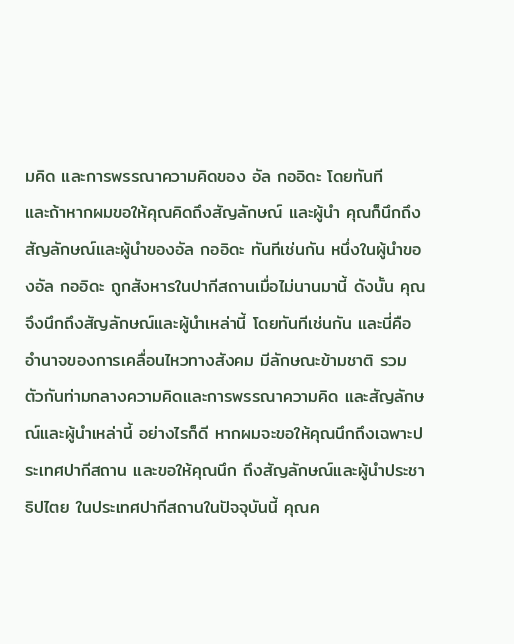มคิด และการพรรณาความคิดของ อัล กออิดะ โดยทันที
และถ้าหากผมขอให้คุณคิดถึงสัญลักษณ์ และผู้นำ คุณก็นึกถึงสัญลักษณ์และผู้นำของอัล กออิดะ ทันทีเช่นกัน หนึ่งในผู้นำของอัล กออิดะ ถูกสังหารในปากีสถานเมื่อไม่นานมานี้ ดังนั้น คุณจึงนึกถึงสัญลักษณ์และผู้นำเหล่านี้ โดยทันทีเช่นกัน และนี่คืออำนาจของการเคลื่อนไหวทางสังคม มีลักษณะข้ามชาติ รวมตัวกันท่ามกลางความคิดและการพรรณาความคิด และสัญลักษณ์และผู้นำเหล่านี้ อย่างไรก็ดี หากผมจะขอให้คุณนึกถึงเฉพาะประเทศปากีสถาน และขอให้คุณนึก ถึงสัญลักษณ์และผู้นำประชาธิปไตย ในประเทศปากีสถานในปัจจุบันนี้ คุณค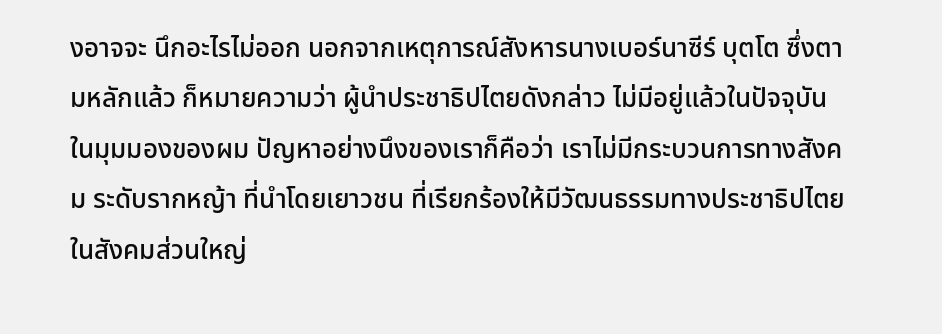งอาจจะ นึกอะไรไม่ออก นอกจากเหตุการณ์สังหารนางเบอร์นาซีร์ บุตโต ซึ่งตามหลักแล้ว ก็หมายความว่า ผู้นำประชาธิปไตยดังกล่าว ไม่มีอยู่แล้วในปัจจุบัน
ในมุมมองของผม ปัญหาอย่างนึงของเราก็คือว่า เราไม่มีกระบวนการทางสังคม ระดับรากหญ้า ที่นำโดยเยาวชน ที่เรียกร้องให้มีวัฒนธรรมทางประชาธิปไตย ในสังคมส่วนใหญ่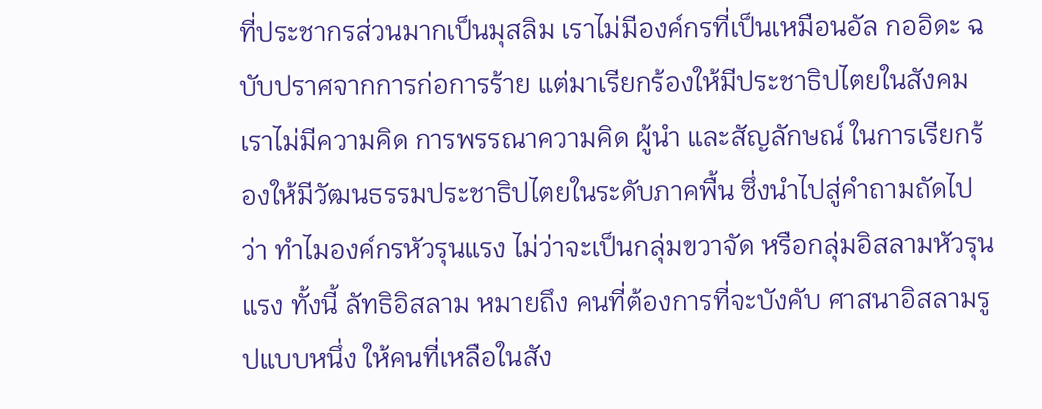ที่ประชากรส่วนมากเป็นมุสลิม เราไม่มีองค์กรที่เป็นเหมือนอัล กออิดะ ฉบับปราศจากการก่อการร้าย แต่มาเรียกร้องให้มีประชาธิปไตยในสังคม เราไม่มีความคิด การพรรณาความคิด ผู้นำ และสัญลักษณ์ ในการเรียกร้องให้มีวัฒนธรรมประชาธิปไตยในระดับภาคพื้น ซึ่งนำไปสู่คำถามถัดไป ว่า ทำไมองค์กรหัวรุนแรง ไม่ว่าจะเป็นกลุ่มขวาจัด หรือกลุ่มอิสลามหัวรุนแรง ทั้งนี้ ลัทธิอิสลาม หมายถึง คนที่ต้องการที่จะบังคับ ศาสนาอิสลามรูปแบบหนึ่ง ให้คนที่เหลือในสัง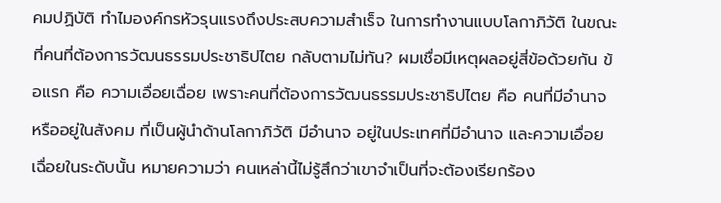คมปฏิบัติ ทำไมองค์กรหัวรุนแรงถึงประสบความสำเร็จ ในการทำงานแบบโลกาภิวัติ ในขณะที่คนที่ต้องการวัฒนธรรมประชาธิปไตย กลับตามไม่ทัน? ผมเชื่อมีเหตุผลอยู่สี่ข้อด้วยกัน ข้อแรก คือ ความเอื่อยเฉื่อย เพราะคนที่ต้องการวัฒนธรรมประชาธิปไตย คือ คนที่มีอำนาจ หรืออยู่ในสังคม ที่เป็นผู้นำด้านโลกาภิวัติ มีอำนาจ อยู่ในประเทศที่มีอำนาจ และความเอื่อยเฉื่อยในระดับนั้น หมายความว่า คนเหล่านี้ไม่รู้สึกว่าเขาจำเป็นที่จะต้องเรียกร้อง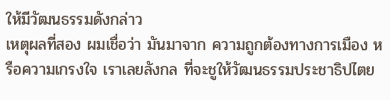ให้มีวัฒนธรรมดังกล่าว
เหตุผลที่สอง ผมเชื่อว่า มันมาจาก ความถูกต้องทางการเมือง หรือความเกรงใจ เราเลยลังกล ที่จะชูให้วัฒนธรรมประชาธิปไตย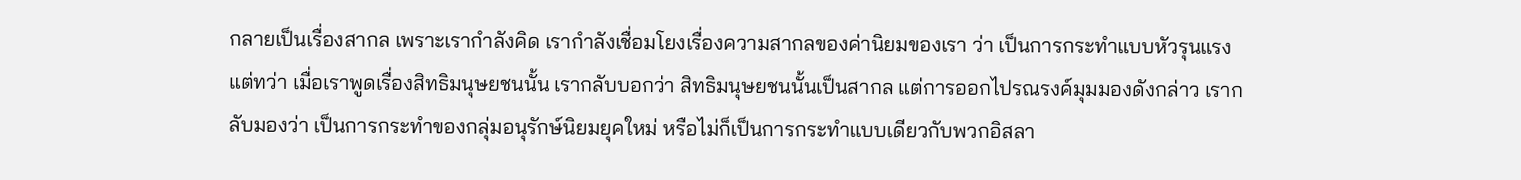กลายเป็นเรื่องสากล เพราะเรากำลังคิด เรากำลังเชื่อมโยงเรื่องความสากลของค่านิยมของเรา ว่า เป็นการกระทำแบบหัวรุนแรง แต่ทว่า เมื่อเราพูดเรื่องสิทธิมนุษยชนนั้น เรากลับบอกว่า สิทธิมนุษยชนนั้นเป็นสากล แต่การออกไปรณรงค์มุมมองดังกล่าว เรากลับมองว่า เป็นการกระทำของกลุ่มอนุรักษ์นิยมยุคใหม่ หรือไม่ก็เป็นการกระทำแบบเดียวกับพวกอิสลา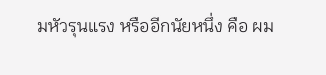มหัวรุนแรง หรืออีกนัยหนึ่ง คือ ผม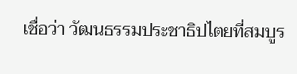เชื่อว่า วัฒนธรรมประชาธิปไตยที่สมบูร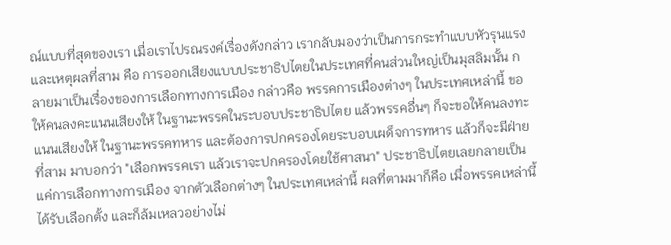ณ์แบบที่สุดของเรา เมื่อเราไปรณรงค์เรื่องดังกล่าว เรากลับมองว่าเป็นการกระทำแบบหัวรุนแรง
และเหตุผลที่สาม คือ การออกเสียงแบบประชาธิปไตยในประเทศที่คนส่วนใหญ่เป็นมุสลิมนั้น กลายมาเป็นเรื่องของการเลือกทางการเมือง กล่าวคือ พรรคการเมืองต่างๆ ในประเทศเหล่านี้ ขอให้คนลงคะแนนเสียงให้ ในฐานะพรรคในระบอบประชาธิปไตย แล้วพรรคอื่นๆ ก็จะขอให้คนลงทะแนนเสียงให้ ในฐานะพรรคทหาร และต้องการปกครองโดยระบอบเผด็จการทหาร แล้วก็จะมีฝ่ายที่สาม มาบอกว่า "เลือกพรรคเรา แล้วเราจะปกครองโดยใช้ศาสนา" ประชาธิปไตยเลยกลายเป็นแค่การเลือกทางการเมือง จากตัวเลือกต่างๆ ในประเทศเหล่านี้ ผลที่ตามมาก็คือ เมื่อพรรคเหล่านี้ได้รับเลือกตั้ง และก็ล้มเหลวอย่างไม่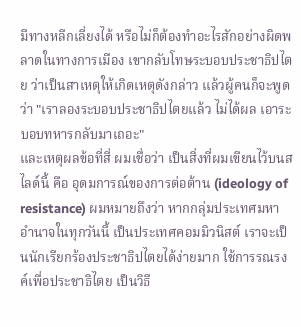มีทางหลีกเลี่ยงได้ หรือไม่ก็ต้องทำอะไรสักอย่างผิดพลาดในทางการเมือง เขากลับโทษระบอบประชาธิปไตย ว่าเป็นสาเหตุให้เกิดเหตุดังกล่าว แล้วผู้คนก็จะพูดว่า "เราลองระบอบประชาธิปไตยแล้ว ไม่ได้ผล เอาระบอบทหารกลับมาเถอะ"
และเหตุผลข้อที่สี่ ผมเชื่อว่า เป็นสิ่งที่ผมเขียนไว้บนสไลด์นี้ คือ อุดมการณ์ของการต่อต้าน (ideology of resistance) ผมหมายถึงว่า หากกลุ่มประเทศมหาอำนาจในทุกวันนี้ เป็นประเทศคอมมิวนิสต์ เราจะเป็นนักเรียกร้องประชาธิปไตยได้ง่ายมาก ใช้การรณรงค์เพื่อประชาธิไตย เป็นวิธี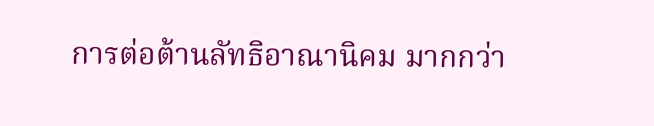การต่อต้านลัทธิอาณานิคม มากกว่า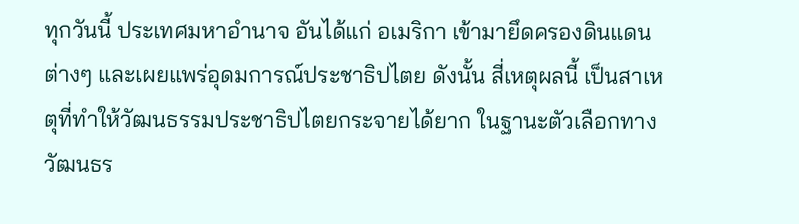ทุกวันนี้ ประเทศมหาอำนาจ อันได้แก่ อเมริกา เข้ามายึดครองดินแดนต่างๆ และเผยแพร่อุดมการณ์ประชาธิปไตย ดังนั้น สี่เหตุผลนี้ เป็นสาเหตุที่ทำให้วัฒนธรรมประชาธิปไตยกระจายได้ยาก ในฐานะตัวเลือกทางวัฒนธร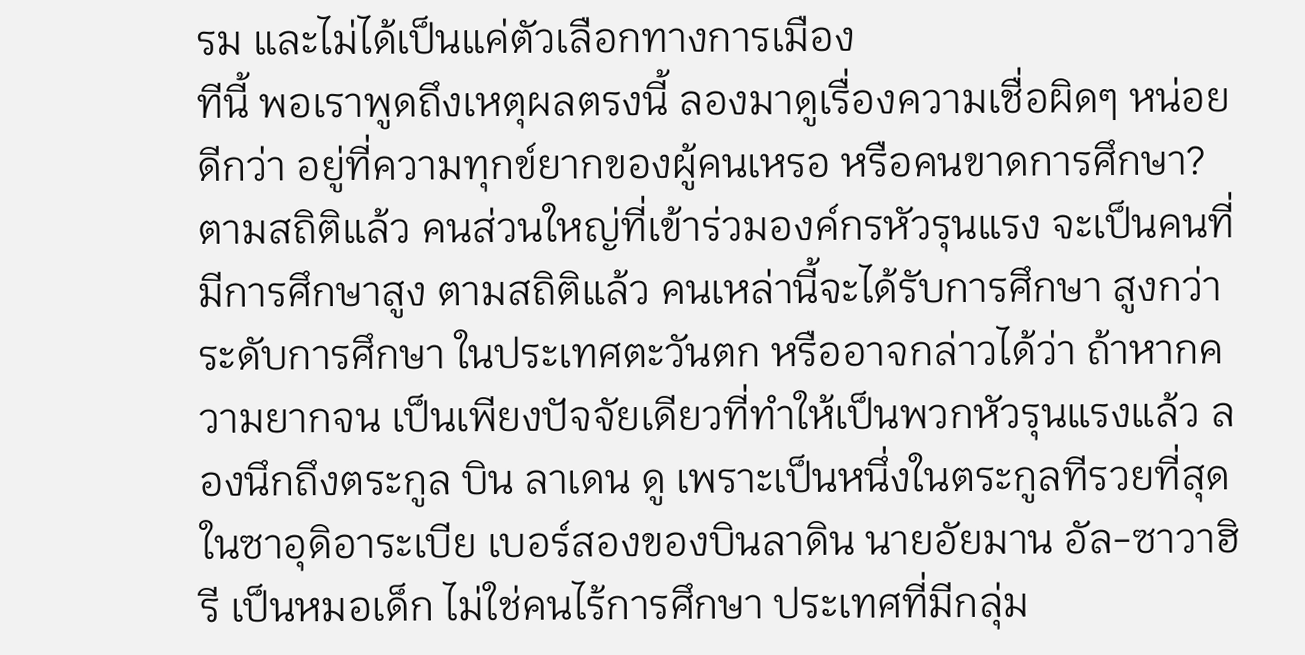รม และไม่ได้เป็นแค่ตัวเลือกทางการเมือง
ทีนี้ พอเราพูดถึงเหตุผลตรงนี้ ลองมาดูเรื่องความเชื่อผิดๆ หน่อยดีกว่า อยู่ที่ความทุกข์ยากของผู้คนเหรอ หรือคนขาดการศึกษา? ตามสถิติแล้ว คนส่วนใหญ่ที่เข้าร่วมองค์กรหัวรุนแรง จะเป็นคนที่มีการศึกษาสูง ตามสถิติแล้ว คนเหล่านี้จะได้รับการศึกษา สูงกว่าระดับการศึกษา ในประเทศตะวันตก หรืออาจกล่าวได้ว่า ถ้าหากความยากจน เป็นเพียงปัจจัยเดียวที่ทำให้เป็นพวกหัวรุนแรงแล้ว ลองนึกถึงตระกูล บิน ลาเดน ดู เพราะเป็นหนึ่งในตระกูลทีรวยที่สุดในซาอุดิอาระเบีย เบอร์สองของบินลาดิน นายอัยมาน อัล-ซาวาฮิรี เป็นหมอเด็ก ไม่ใช่คนไร้การศึกษา ประเทศที่มีกลุ่ม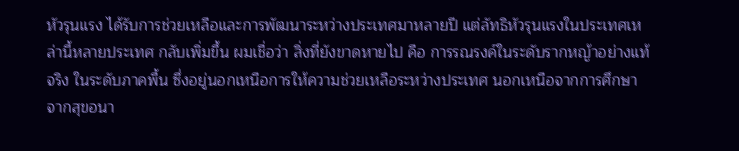หัวรุนแรง ได้รับการช่วยเหลือและการพัฒนาระหว่างประเทศมาหลายปี แต่ลัทธิหัวรุนแรงในประเทศเหล่านี้หลายประเทศ กลับเพิ่มขึ้น ผมเชื่อว่า สิ่งที่ยังขาดหายไป คือ การรณรงค์ในระดับรากหญ้าอย่างแท้จริง ในระดับภาคพื้น ซึ่งอยู่นอกเหนือการให้ความช่วยเหลือระหว่างประเทศ นอกเหนือจากการศึกษา จากสุขอนา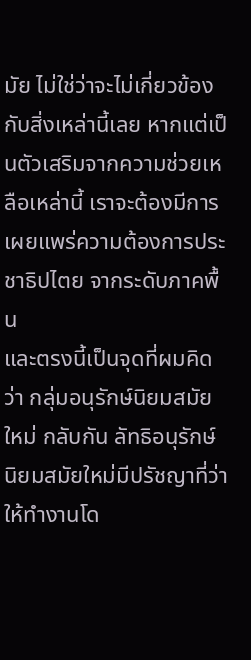มัย ไม่ใช่ว่าจะไม่เกี่ยวข้องกับสิ่งเหล่านี้เลย หากแต่เป็นตัวเสริมจากความช่วยเหลือเหล่านี้ เราจะต้องมีการเผยแพร่ความต้องการประชาธิปไตย จากระดับภาคพื้น
และตรงนี้เป็นจุดที่ผมคิดว่า กลุ่มอนุรักษ์นิยมสมัยใหม่ กลับกัน ลัทธิอนุรักษ์นิยมสมัยใหม่มีปรัชญาที่ว่า ให้ทำงานโด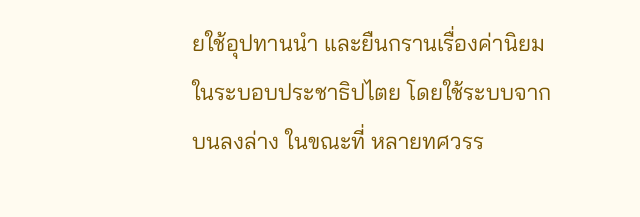ยใช้อุปทานนำ และยืนกรานเรื่องค่านิยมในระบอบประชาธิปไตย โดยใช้ระบบจากบนลงล่าง ในขณะที่ หลายทศวรร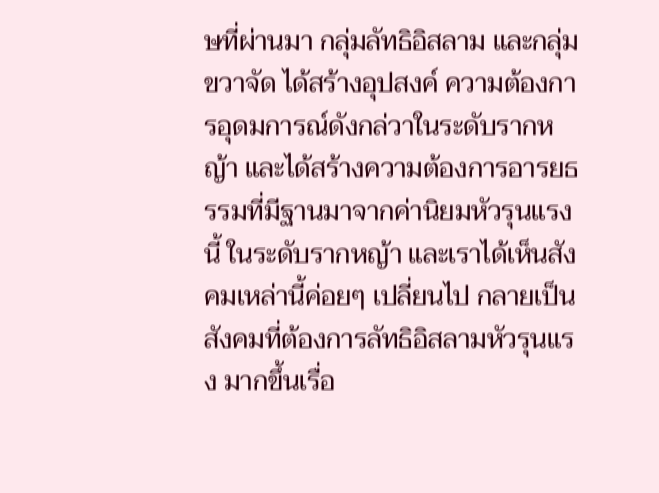ษที่ผ่านมา กลุ่มลัทธิอิสลาม และกลุ่มขวาจัด ได้สร้างอุปสงค์ ความต้องการอุดมการณ์ดังกล่วาในระดับรากหญ้า และได้สร้างความต้องการอารยธรรมที่มีฐานมาจากค่านิยมหัวรุนแรงนี้ ในระดับรากหญ้า และเราได้เห็นสังคมเหล่านี้ค่อยๆ เปลี่ยนไป กลายเป็นสังคมที่ต้องการลัทธิอิสลามหัวรุนแรง มากขึ้นเรื่อ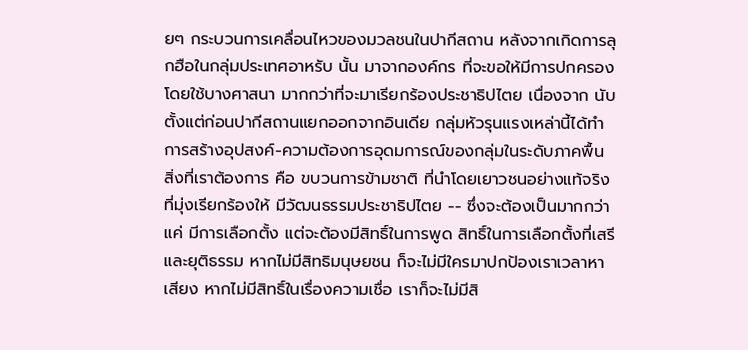ยๆ กระบวนการเคลื่อนไหวของมวลชนในปากีสถาน หลังจากเกิดการลุกฮือในกลุ่มประเทศอาหรับ นั้น มาจากองค์กร ที่จะขอให้มีการปกครองโดยใช้บางศาสนา มากกว่าที่จะมาเรียกร้องประชาธิปไตย เนื่องจาก นับตั้งแต่ก่อนปากีสถานแยกออกจากอินเดีย กลุ่มหัวรุนแรงเหล่านี้ได้ทำการสร้างอุปสงค์-ความต้องการอุดมการณ์ของกลุ่มในระดับภาคพื้น สิ่งที่เราต้องการ คือ ขบวนการข้ามชาติ ที่นำโดยเยาวชนอย่างแท้จริง ที่มุ่งเรียกร้องให้ มีวัฒนธรรมประชาธิปไตย -- ซึ่งจะต้องเป็นมากกว่าแค่ มีการเลือกตั้ง แต่จะต้องมีสิทธิ์ในการพูด สิทธิ์ในการเลือกตั้งที่เสรีและยุติธรรม หากไม่มีสิทธิมนุษยชน ก็จะไม่มีใครมาปกป้องเราเวลาหาเสียง หากไม่มีสิทธิ์ในเรื่องความเชื่อ เราก็จะไม่มีสิ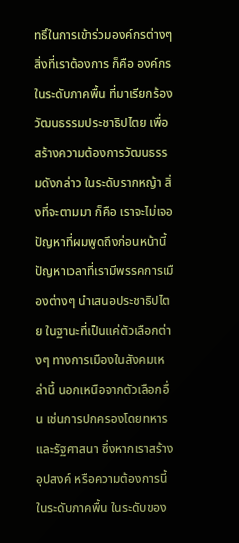ทธิ์ในการเข้าร่วมองค์กรต่างๆ
สิ่งที่เราต้องการ ก็คือ องค์กรในระดับภาคพื้น ที่มาเรียกร้องวัฒนธรรมประชาธิปไตย เพื่อสร้างความต้องการวัฒนธรรมดังกล่าว ในระดับรากหญ้า สิ่งที่จะตามมา ก็คือ เราจะไม่เจอปัญหาที่ผมพูดถึงก่อนหน้านี้ ปัญหาเวลาที่เรามีพรรคการเมืองต่างๆ นำเสนอประชาธิปไตย ในฐานะที่เป็นแค่ตัวเลือกต่างๆ ทางการเมืองในสังคมเหล่านี้ นอกเหนือจากตัวเลือกอื่น เช่นการปกครองโดยทหาร และรัฐศาสนา ซึ่งหากเราสร้างอุปสงค์ หรือความต้องการนี้ ในระดับภาคพื้น ในระดับของ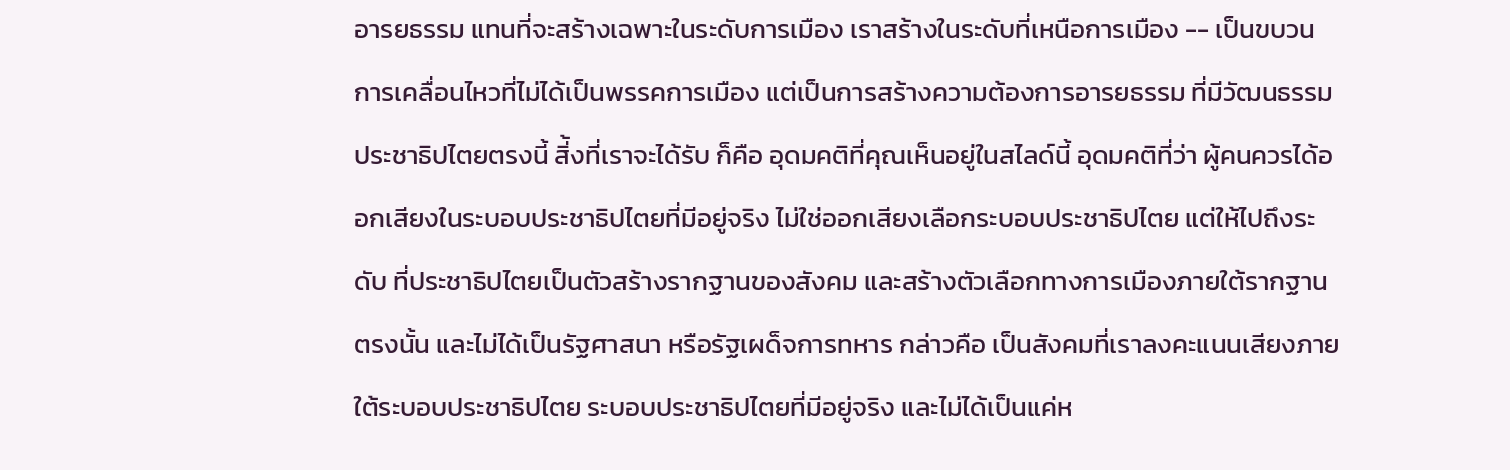อารยธรรม แทนที่จะสร้างเฉพาะในระดับการเมือง เราสร้างในระดับที่เหนือการเมือง -- เป็นขบวนการเคลื่อนไหวที่ไม่ได้เป็นพรรคการเมือง แต่เป็นการสร้างความต้องการอารยธรรม ที่มีวัฒนธรรมประชาธิปไตยตรงนี้ สิ่้งที่เราจะได้รับ ก็คือ อุดมคติที่คุณเห็นอยู่ในสไลด์นี้ อุดมคติที่ว่า ผู้คนควรได้ออกเสียงในระบอบประชาธิปไตยที่มีอยู่จริง ไม่ใช่ออกเสียงเลือกระบอบประชาธิปไตย แต่ให้ไปถึงระดับ ที่ประชาธิปไตยเป็นตัวสร้างรากฐานของสังคม และสร้างตัวเลือกทางการเมืองภายใต้รากฐานตรงนั้น และไม่ได้เป็นรัฐศาสนา หรือรัฐเผด็จการทหาร กล่าวคือ เป็นสังคมที่เราลงคะแนนเสียงภายใต้ระบอบประชาธิปไตย ระบอบประชาธิปไตยที่มีอยู่จริง และไม่ได้เป็นแค่ห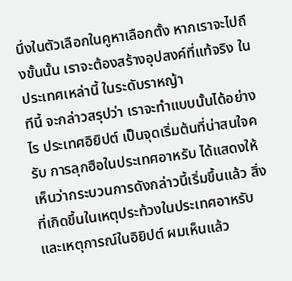นึ่งในตัวเลือกในคูหาเลือกตั้ง หากเราจะไปถึงขั้นนั้น เราจะต้องสร้างอุปสงค์ที่แท้จริง ในประเทศเหล่านี้ ในระดับราหญ้า
ทีนี้ จะกล่าวสรุปว่า เราจะทำแบบนั้นได้อย่างไร ประเทศอิยิปต์ เป็นจุดเริ่มต้นที่น่าสนใจครับ การลุกฮือในประเทศอาหรับ ได้แสดงให้เห็นว่ากระบวนการดังกล่าวนี้เริ่มขึ้นแล้ว สิ่งที่เกิดขึ้นในเหตุประท้วงในประเทศอาหรับ และเหตุการณ์ในอิยิปต์ ผมเห็นแล้ว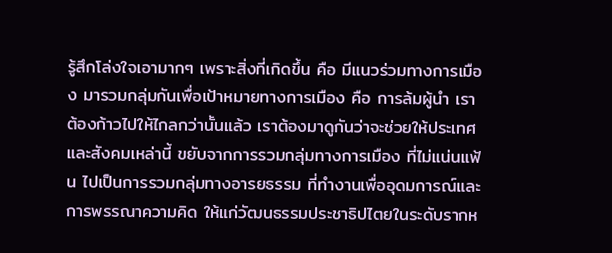รู้สึกโล่งใจเอามากๆ เพราะสิ่งที่เกิดขึ้น คือ มีแนวร่วมทางการเมือง มารวมกลุ่มกันเพื่อเป้าหมายทางการเมือง คือ การล้มผู้นำ เราต้องก้าวไปให้ไกลกว่านั้นแล้ว เราต้องมาดูกันว่าจะช่วยให้ประเทศและสังคมเหล่านี้ ขยับจากการรวมกลุ่มทางการเมือง ที่ไม่แน่นแฟ้น ไปเป็นการรวมกลุ่มทางอารยธรรม ที่ทำงานเพื่ออุดมการณ์และการพรรณาความคิด ให้แก่วัฒนธรรมประชาธิปไตยในระดับรากห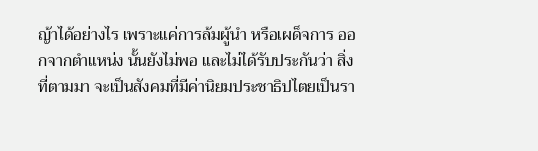ญ้าได้อย่างไร เพราะแค่การล้มผู้นำ หรือเผด็จการ ออกจากตำแหน่ง นั้นยังไม่พอ และไม่ได้รับประกันว่า สิ่งที่ตามมา จะเป็นสังคมที่มีค่านิยมประชาธิปไตยเป็นรา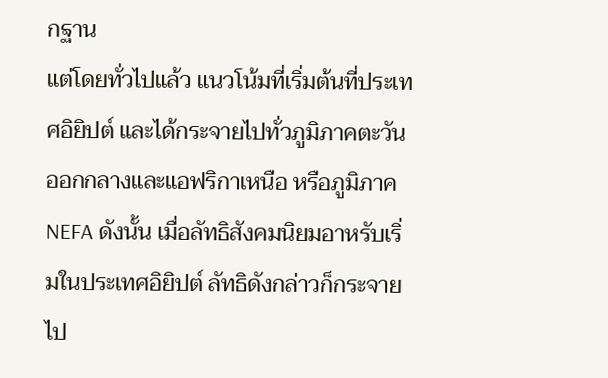กฐาน
แต่โดยทั่วไปแล้ว แนวโน้มที่เริ่มต้นที่ประเทศอิยิปต์ และได้กระจายไปทั่วภูมิภาคตะวันออกกลางและแอฟริกาเหนือ หรือภูมิภาค NEFA ดังนั้น เมื่อลัทธิสังคมนิยมอาหรับเริ่มในประเทศอิยิปต์ ลัทธิดังกล่าวก็กระจายไป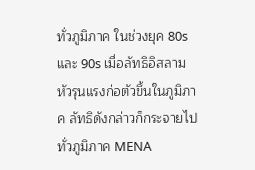ทั่วภูมิภาค ในช่วงยุค 80s และ 90s เมื่อลัทธิอิสลามหัวรุนแรงก่อตัวขึ้นในภูมิภาค ลัทธิดังกล่าวก็กระจายไปทั่วภูมิภาค MENA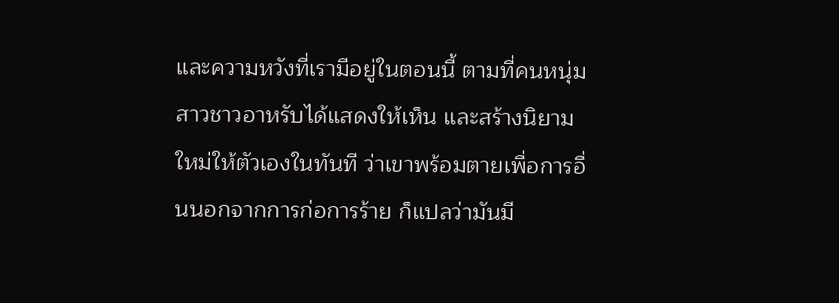และความหวังที่เรามีอยู่ในตอนนี้ ตามที่คนหนุ่มสาวชาวอาหรับได้แสดงให้เห็น และสร้างนิยามใหม่ให้ตัวเองในทันที ว่าเขาพร้อมตายเพื่อการอื่นนอกจากการก่อการร้าย ก็แปลว่ามันมี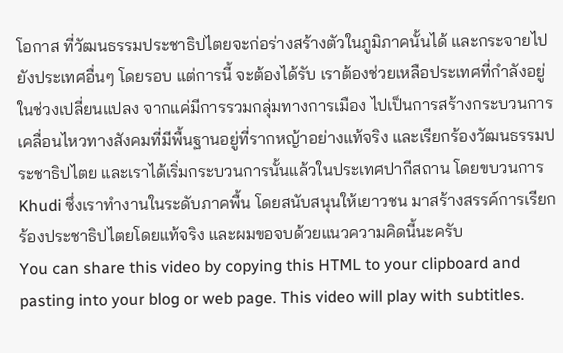โอกาส ที่วัฒนธรรมประชาธิปไตยจะก่อร่างสร้างตัวในภูมิภาคนั้นได้ และกระจายไปยังประเทศอื่นๆ โดยรอบ แต่การนี้ จะต้องได้รับ เราต้องช่วยเหลือประเทศที่กำลังอยู่ในช่วงเปลี่ยนแปลง จากแค่มีการรวมกลุ่มทางการเมือง ไปเป็นการสร้างกระบวนการเคลื่อนไหวทางสังคมที่มีพื้นฐานอยู่ที่รากหญ้าอย่างแท้จริง และเรียกร้องวัฒนธรรมประชาธิปไตย และเราได้เริ่มกระบวนการนั้นแล้วในประเทศปากีสถาน โดยขบวนการ Khudi ซึ่งเราทำงานในระดับภาคพื้น โดยสนับสนุนให้เยาวชน มาสร้างสรรค์การเรียกร้องประชาธิปไตยโดยแท้จริง และผมขอจบด้วยแนวความคิดนี้นะครับ
You can share this video by copying this HTML to your clipboard and pasting into your blog or web page. This video will play with subtitles.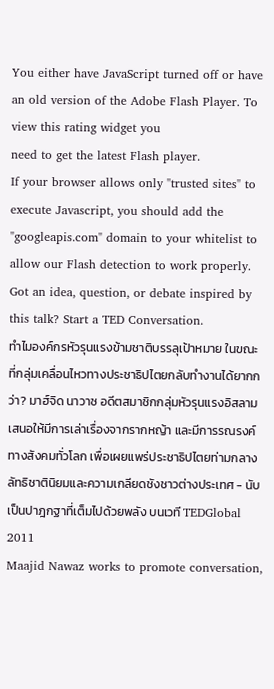You either have JavaScript turned off or have an old version of the Adobe Flash Player. To view this rating widget you
need to get the latest Flash player.
If your browser allows only "trusted sites" to execute Javascript, you should add the "googleapis.com" domain to your whitelist to allow our Flash detection to work properly.
Got an idea, question, or debate inspired by this talk? Start a TED Conversation.
ทำไมองค์กรหัวรุนแรงข้ามชาติบรรลุเป้าหมาย ในขณะที่กลุ่มเคลื่อนไหวทางประชาธิปไตยกลับทำงานได้ยากกว่า? มาฮ์จิด นาวาซ อดีตสมาชิกกลุ่มหัวรุนแรงอิสลาม เสนอให้มีการเล่าเรื่องจากรากหญ้า และมีการรณรงค์ทางสังคมทั่วโลก เพื่อเผยแพร่ประชาธิปไตยท่ามกลางลัทธิชาตินิยมและความเกลียดชังชาวต่างประเทศ - นับเป็นปาฎกฐาที่เต็มไปด้วยพลัง บนเวที TEDGlobal 2011
Maajid Nawaz works to promote conversation,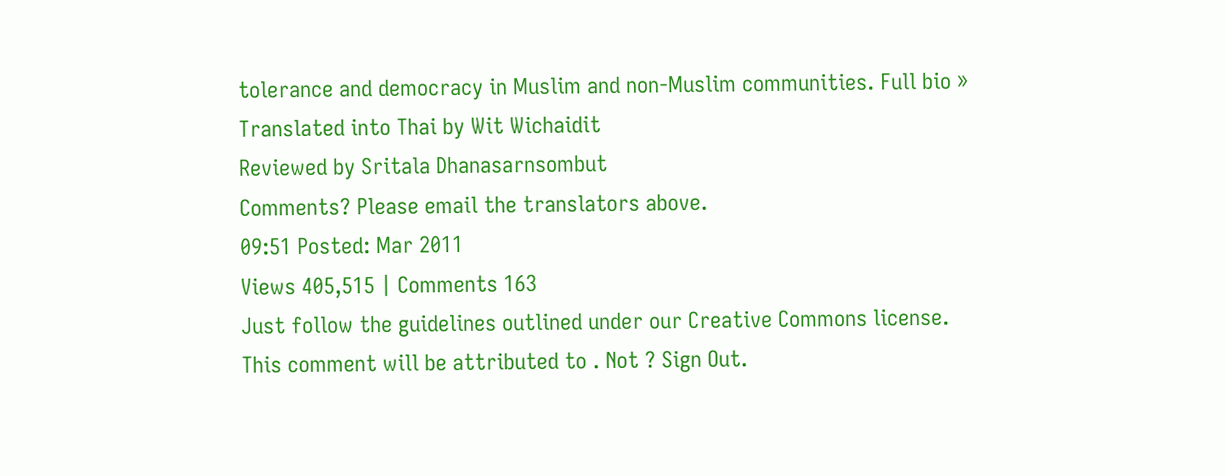tolerance and democracy in Muslim and non-Muslim communities. Full bio »
Translated into Thai by Wit Wichaidit
Reviewed by Sritala Dhanasarnsombut
Comments? Please email the translators above.
09:51 Posted: Mar 2011
Views 405,515 | Comments 163
Just follow the guidelines outlined under our Creative Commons license.
This comment will be attributed to . Not ? Sign Out.